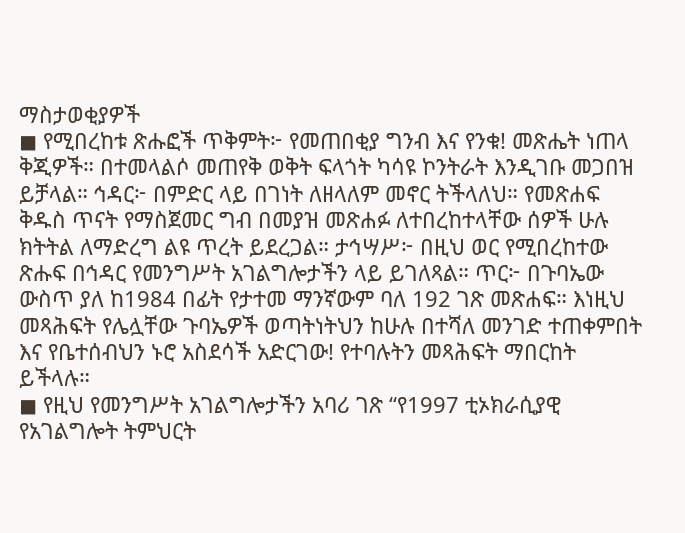ማስታወቂያዎች
◼ የሚበረከቱ ጽሑፎች ጥቅምት፦ የመጠበቂያ ግንብ እና የንቁ! መጽሔት ነጠላ ቅጂዎች። በተመላልሶ መጠየቅ ወቅት ፍላጎት ካሳዩ ኮንትራት እንዲገቡ መጋበዝ ይቻላል። ኅዳር፦ በምድር ላይ በገነት ለዘላለም መኖር ትችላለህ። የመጽሐፍ ቅዱስ ጥናት የማስጀመር ግብ በመያዝ መጽሐፉ ለተበረከተላቸው ሰዎች ሁሉ ክትትል ለማድረግ ልዩ ጥረት ይደረጋል። ታኅሣሥ፦ በዚህ ወር የሚበረከተው ጽሑፍ በኅዳር የመንግሥት አገልግሎታችን ላይ ይገለጻል። ጥር፦ በጉባኤው ውስጥ ያለ ከ1984 በፊት የታተመ ማንኛውም ባለ 192 ገጽ መጽሐፍ። እነዚህ መጻሕፍት የሌሏቸው ጉባኤዎች ወጣትነትህን ከሁሉ በተሻለ መንገድ ተጠቀምበት እና የቤተሰብህን ኑሮ አስደሳች አድርገው! የተባሉትን መጻሕፍት ማበርከት ይችላሉ።
◼ የዚህ የመንግሥት አገልግሎታችን አባሪ ገጽ “የ1997 ቲኦክራሲያዊ የአገልግሎት ትምህርት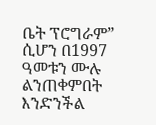ቤት ፕሮግራም” ሲሆን በ1997 ዓመቱን ሙሉ ልንጠቀምበት እንድንችል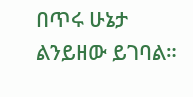በጥሩ ሁኔታ ልንይዘው ይገባል።